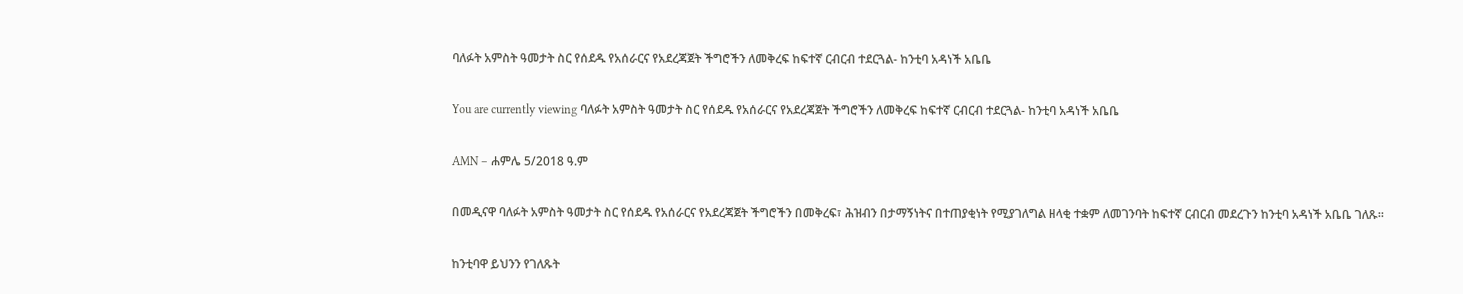ባለፉት አምስት ዓመታት ስር የሰደዱ የአሰራርና የአደረጃጀት ችግሮችን ለመቅረፍ ከፍተኛ ርብርብ ተደርጓል- ከንቲባ አዳነች አቤቤ

You are currently viewing ባለፉት አምስት ዓመታት ስር የሰደዱ የአሰራርና የአደረጃጀት ችግሮችን ለመቅረፍ ከፍተኛ ርብርብ ተደርጓል- ከንቲባ አዳነች አቤቤ

AMN – ሐምሌ 5/2018 ዓ.ም

በመዲናዋ ባለፉት አምስት ዓመታት ስር የሰደዱ የአሰራርና የአደረጃጀት ችግሮችን በመቅረፍ፣ ሕዝብን በታማኝነትና በተጠያቂነት የሚያገለግል ዘላቂ ተቋም ለመገንባት ከፍተኛ ርብርብ መደረጉን ከንቲባ አዳነች አቤቤ ገለጹ።

ከንቲባዋ ይህንን የገለጹት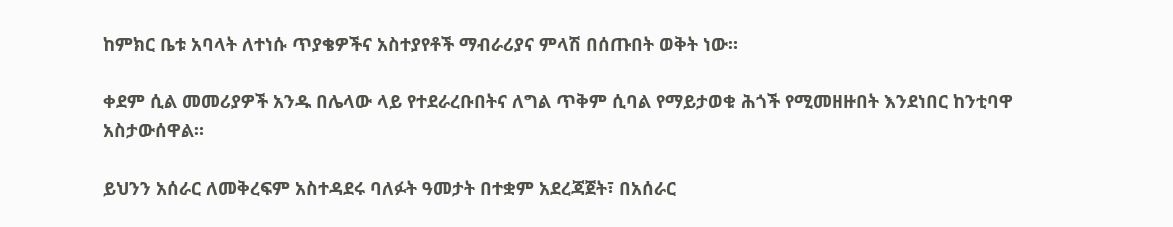ከምክር ቤቱ አባላት ለተነሱ ጥያቄዎችና አስተያየቶች ማብራሪያና ምላሽ በሰጡበት ወቅት ነው።

ቀደም ሲል መመሪያዎች አንዱ በሌላው ላይ የተደራረቡበትና ለግል ጥቅም ሲባል የማይታወቁ ሕጎች የሚመዘዙበት እንደነበር ከንቲባዋ አስታውሰዋል።

ይህንን አሰራር ለመቅረፍም አስተዳደሩ ባለፉት ዓመታት በተቋም አደረጃጀት፣ በአሰራር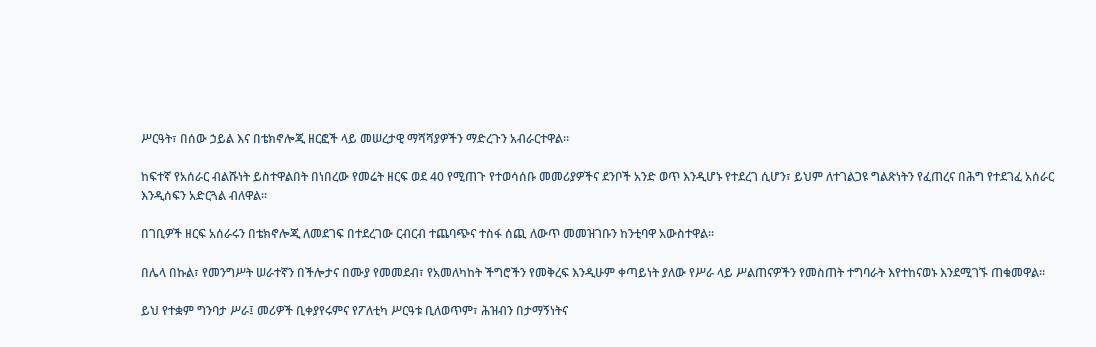ሥርዓት፣ በሰው ኃይል እና በቴክኖሎጂ ዘርፎች ላይ መሠረታዊ ማሻሻያዎችን ማድረጉን አብራርተዋል።

ከፍተኛ የአሰራር ብልሹነት ይስተዋልበት በነበረው የመሬት ዘርፍ ወደ 40 የሚጠጉ የተወሳሰቡ መመሪያዎችና ደንቦች አንድ ወጥ እንዲሆኑ የተደረገ ሲሆን፣ ይህም ለተገልጋዩ ግልጽነትን የፈጠረና በሕግ የተደገፈ አሰራር እንዲሰፍን አድርጓል ብለዋል፡፡

በገቢዎች ዘርፍ አሰራሩን በቴክኖሎጂ ለመደገፍ በተደረገው ርብርብ ተጨባጭና ተስፋ ሰጪ ለውጥ መመዝገቡን ከንቲባዋ አውስተዋል።

በሌላ በኩል፣ የመንግሥት ሠራተኛን በችሎታና በሙያ የመመደብ፣ የአመለካከት ችግሮችን የመቅረፍ እንዲሁም ቀጣይነት ያለው የሥራ ላይ ሥልጠናዎችን የመስጠት ተግባራት እየተከናወኑ እንደሚገኙ ጠቁመዋል።

ይህ የተቋም ግንባታ ሥራ፤ መሪዎች ቢቀያየሩምና የፖለቲካ ሥርዓቱ ቢለወጥም፣ ሕዝብን በታማኝነትና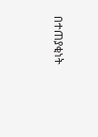በተጠያቂነት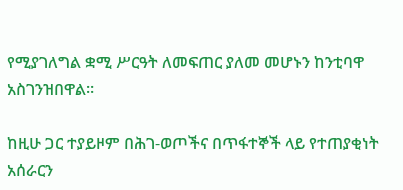የሚያገለግል ቋሚ ሥርዓት ለመፍጠር ያለመ መሆኑን ከንቲባዋ አስገንዝበዋል።

ከዚሁ ጋር ተያይዞም በሕገ-ወጦችና በጥፋተኞች ላይ የተጠያቂነት አሰራርን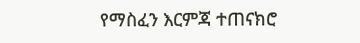የማስፈን እርምጃ ተጠናክሮ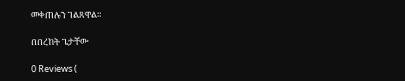መቀጠሉን ገልጸዋል።

በበረከት ጌታቸው

0 Reviews (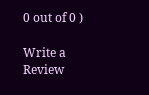0 out of 0 )

Write a Review